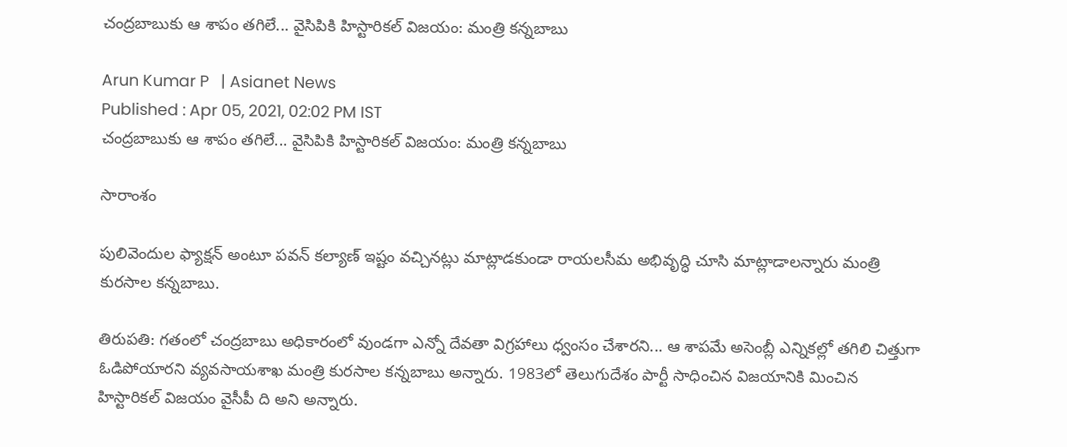చంద్రబాబుకు ఆ శాపం తగిలే... వైసిపికి హిస్టారికల్ విజయం: మంత్రి కన్నబాబు

Arun Kumar P   | Asianet News
Published : Apr 05, 2021, 02:02 PM IST
చంద్రబాబుకు ఆ శాపం తగిలే... వైసిపికి హిస్టారికల్ విజయం: మంత్రి కన్నబాబు

సారాంశం

పులివెందుల ఫ్యాక్షన్ అంటూ పవన్ కల్యాణ్ ఇష్టం వచ్చినట్లు మాట్లాడకుండా రాయలసీమ అభివృద్ధి చూసి మాట్లాడాలన్నారు మంత్రి కురసాల కన్నబాబు.

తిరుపతి: గతంలో చంద్రబాబు అధికారంలో వుండగా ఎన్నో దేవతా విగ్రహాలు ధ్వంసం చేశారని... ఆ శాపమే అసెంబ్లీ ఎన్నికల్లో తగిలి చిత్తుగా ఓడిపోయారని వ్యవసాయశాఖ మంత్రి కురసాల కన్నబాబు అన్నారు. 1983లో తెలుగుదేశం పార్టీ సాధించిన విజయానికి మించిన హిస్టారికల్ విజయం వైసీపీ ది అని అన్నారు.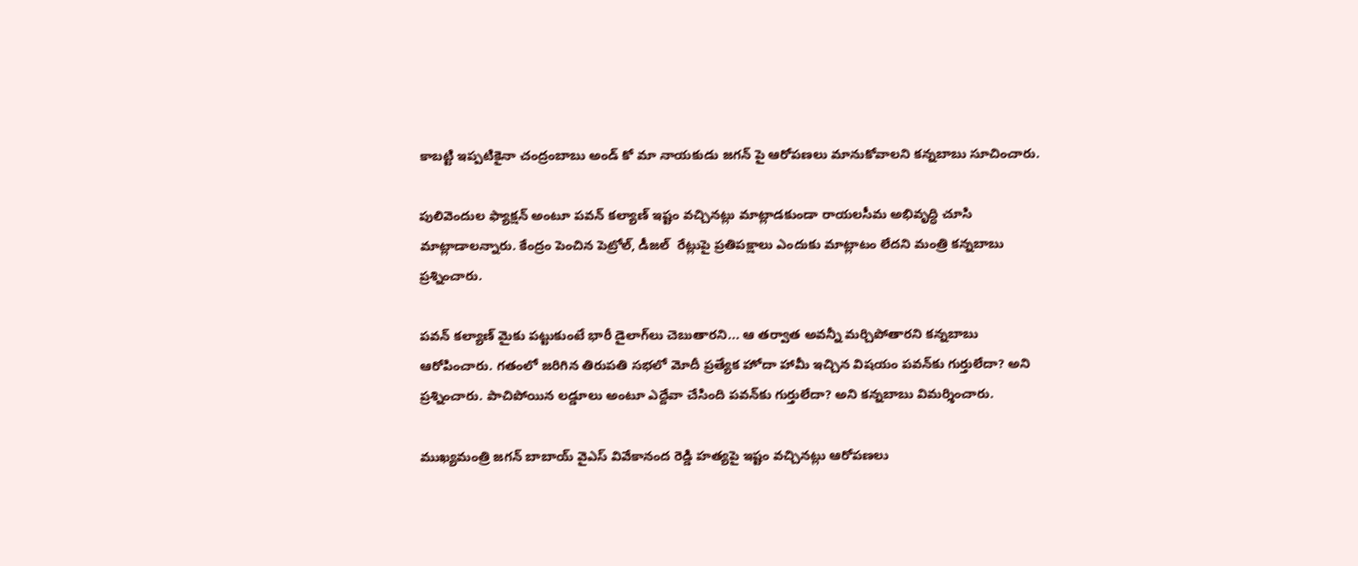కాబట్టి ఇప్పటికైనా చంద్రంబాబు అండ్ కో మా నాయకుడు జగన్ పై ఆరోపణలు మానుకోవాలని కన్నబాబు సూచించారు.

పులివెందుల ఫ్యాక్షన్ అంటూ పవన్ కల్యాణ్ ఇష్టం వచ్చినట్లు మాట్లాడకుండా రాయలసీమ అభివృద్ధి చూసి మాట్లాడాలన్నారు. కేంద్రం పెంచిన పెట్రోల్, డీజల్  రేట్లుపై ప్రతిపక్షాలు ఎందుకు మాట్లాటం లేదని మంత్రి కన్నబాబు ప్రశ్నించారు.

పవన్ కల్యాణ్ మైకు పట్టుకుంటే భారీ డైలాగ్‌లు చెబుతారని... ఆ తర్వాత అవన్నీ మర్చిపోతారని కన్నబాబు ఆరోపించారు. గతంలో జరిగిన తిరుపతి సభలో మోదీ ప్రత్యేక హోదా హామీ ఇచ్చిన విషయం పవన్‌కు గుర్తులేదా? అని ప్రశ్నించారు. పాచిపోయిన లడ్డూలు అంటూ ఎద్దేవా చేసింది పవన్‌కు గుర్తులేదా? అని కన్నబాబు విమర్శించారు.

ముఖ్యమంత్రి జగన్ బాబాయ్ వైఎస్ వివేకానంద రెడ్డి హత్యపై ఇష్టం వచ్చినట్లు ఆరోపణలు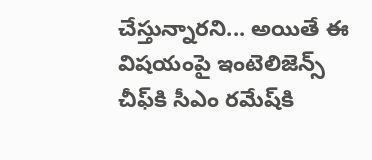చేస్తున్నారని... అయితే ఈ విషయంపై ఇంటెలిజెన్స్ చీఫ్‌కి సీఎం రమేష్‌కి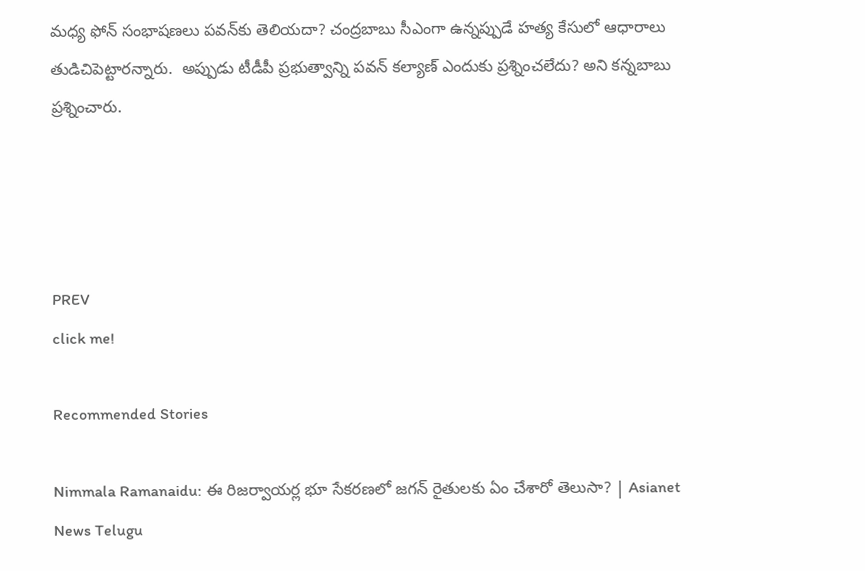మధ్య ఫోన్‌ సంభాషణలు పవన్‌కు తెలియదా? చంద్రబాబు సీఎంగా ఉన్నప్పుడే హత్య కేసులో ఆధారాలు తుడిచిపెట్టారన్నారు.  అప్పుడు టీడీపీ ప్రభుత్వాన్ని పవన్ కల్యాణ్ ఎందుకు ప్రశ్నించలేదు? అని కన్నబాబు ప్రశ్నించారు.




PREV
click me!

Recommended Stories

Nimmala Ramanaidu: ఈ రిజర్వాయర్ల భూ సేకరణలో జగన్ రైతులకు ఏం చేశారో తెలుసా? | Asianet News Telugu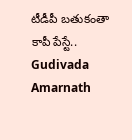టీడీపీ బతుకంతా కాపీ పేస్టే.. Gudivada Amarnath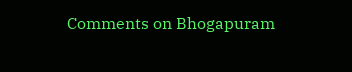Comments on Bhogapuram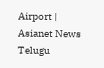Airport | Asianet News Telugu